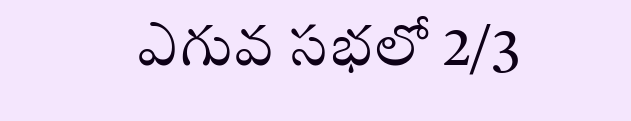ఎగువ సభలో 2/3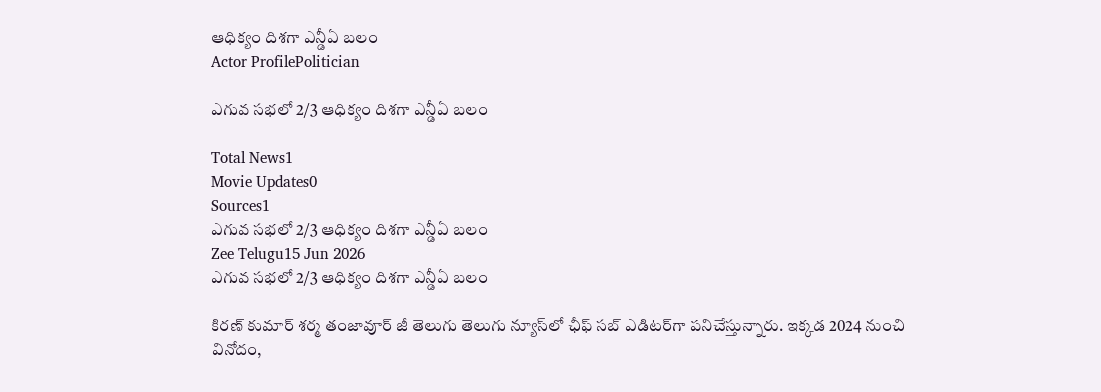ఆధిక్యం దిశగా ఎన్డీఏ బలం
Actor ProfilePolitician

ఎగువ సభలో 2/3 ఆధిక్యం దిశగా ఎన్డీఏ బలం

Total News1
Movie Updates0
Sources1
ఎగువ సభలో 2/3 ఆధిక్యం దిశగా ఎన్డీఏ బలం
Zee Telugu15 Jun 2026
ఎగువ సభలో 2/3 ఆధిక్యం దిశగా ఎన్డీఏ బలం

కిరణ్ కుమార్ శర్మ తంజావూర్ జీ తెలుగు తెలుగు న్యూస్‌లో ఛీఫ్ సబ్ ఎడిటర్‌గా పనిచేస్తున్నారు. ఇక్కడ 2024 నుంచి వినోదం,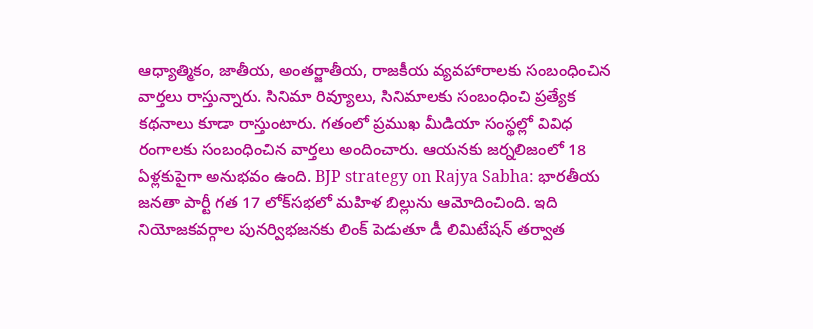ఆధ్యాత్మికం, జాతీయ, అంతర్జాతీయ, రాజకీయ వ్యవహారాలకు సంబంధించిన వార్తలు రాస్తున్నారు. సినిమా రివ్యూలు, సినిమాలకు సంబంధించి ప్రత్యేక కథనాలు కూడా రాస్తుంటారు. గతంలో ప్రముఖ మీడియా సంస్థల్లో వివిధ రంగాలకు సంబంధించిన వార్తలు అందించారు. ఆయనకు జర్నలిజంలో 18 ఏళ్లకుపైగా అనుభవం ఉంది. BJP strategy on Rajya Sabha: భారతీయ జనతా పార్టీ గత 17 లోక్‌సభలో మహిళ బిల్లును ఆమోదించింది. ఇది నియోజకవర్గాల పునర్విభజనకు లింక్ పెడుతూ డీ లిమిటేషన్ తర్వాత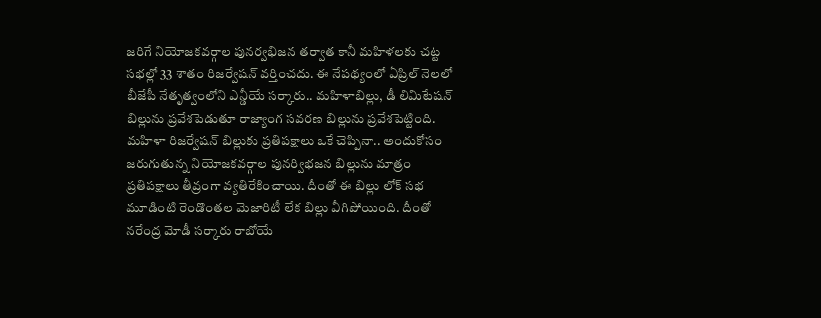జరిగే నియోజకవర్గాల పునర్వభిజన తర్వాత కానీ మహిళలకు చట్ట సభల్లో 33 శాతం రిజర్వేషన్ వర్తించదు. ఈ నేపథ్యంలో ఏప్రిల్ నెలలో బీజేపీ నేతృత్వంలోని ఎన్డీయే సర్కారు.. మహిళాబిల్లు, డీ లిమిటేషన్‌ బిల్లును ప్రవేశపెడుతూ రాజ్యాంగ సవరణ బిల్లును ప్రవేశపెట్టింది. మహిళా రిజర్వేషన్‌ బిల్లుకు ప్రతిపక్షాలు ఒకే చెప్పినా.. అందుకోసం జరుగుతున్న నియోజకవర్గాల పునర్విభజన బిల్లును మాత్రం ప్రతిపక్షాలు తీవ్రంగా వ్యతిరేకించాయి. దీంతో ఈ బిల్లు లోక్ సభ మూడింటి రెండొంతల మెజారిటీ లేక బిల్లు వీగిపోయింది. దీంతో నరేంద్ర మోడీ సర్కారు రాబోయే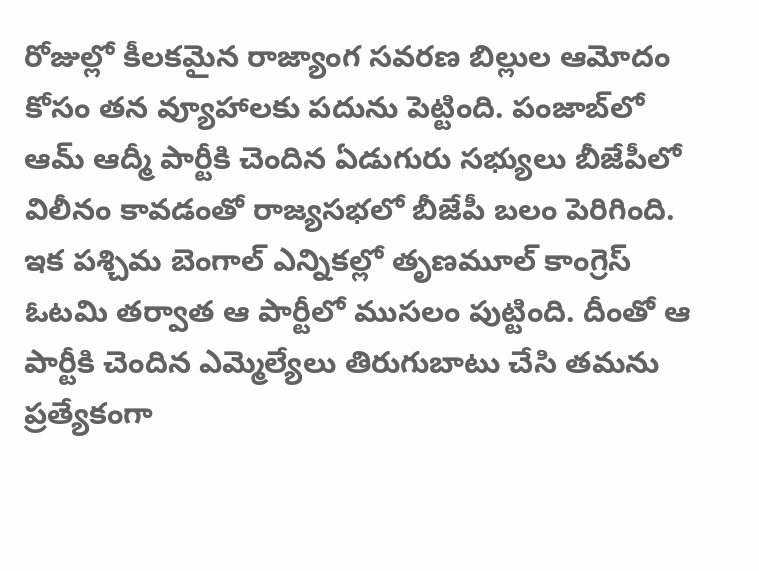రోజుల్లో కీలకమైన రాజ్యాంగ సవరణ బిల్లుల ఆమోదం కోసం తన వ్యూహాలకు పదును పెట్టింది. పంజాబ్‌లో ఆమ్ ఆద్మీ పార్టీకి చెందిన ఏడుగురు సభ్యులు బీజేపీలో విలీనం కావడంతో రాజ్యసభలో బీజేపీ బలం పెరిగింది. ఇక పశ్చిమ బెంగాల్‌ ఎన్నికల్లో తృణమూల్ కాంగ్రెస్ ఓటమి తర్వాత ఆ పార్టీలో ముసలం పుట్టింది. దీంతో ఆ పార్టీకి చెందిన ఎమ్మెల్యేలు తిరుగుబాటు చేసి తమను ప్రత్యేకంగా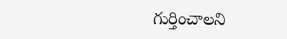గుర్తించాలని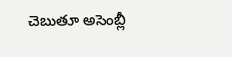చెబుతూ అసెంబ్లీ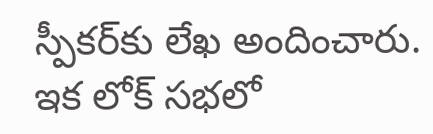స్పీకర్‌కు లేఖ అందించారు. ఇక లోక్ సభలో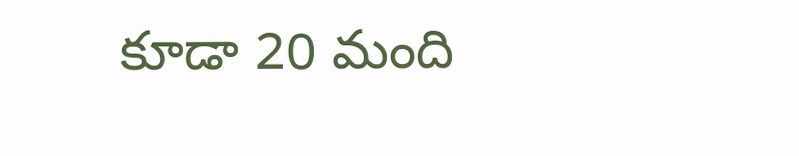కూడా 20 మంది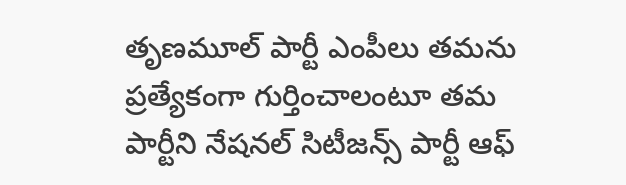తృణమూల్ పార్టీ ఎంపీలు తమను ప్రత్యేకంగా గుర్తించాలంటూ తమ పార్టీని నేషనల్ సిటీజన్స్ పార్టీ ఆఫ్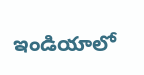ఇండియాలో